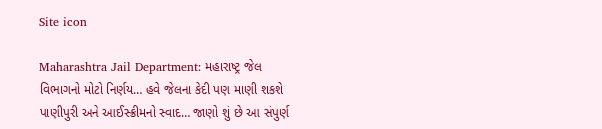Site icon

Maharashtra Jail Department: મહારાષ્ટ્ર જેલ વિભાગનો મોટો નિર્ણય… હવે જેલના કેદી પણ માણી શકશે પાણીપુરી અને આઈસ્ક્રીમનો સ્વાદ… જાણો શું છે આ સંપુર્ણ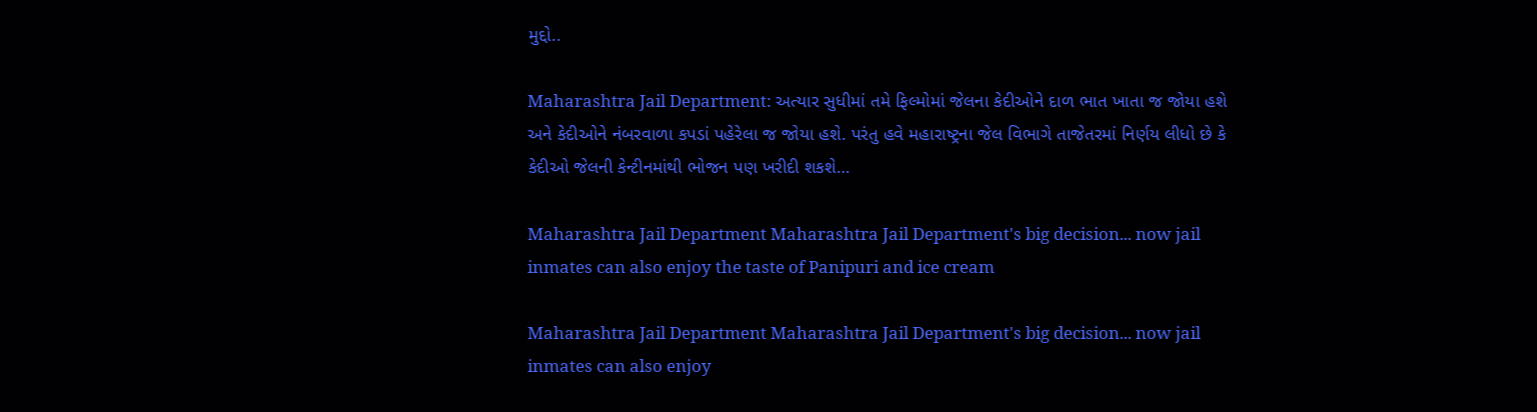મુદ્દો..

Maharashtra Jail Department: અત્યાર સુધીમાં તમે ફિલ્મોમાં જેલના કેદીઓને દાળ ભાત ખાતા જ જોયા હશે અને કેદીઓને નંબરવાળા કપડાં પહેરેલા જ જોયા હશે. પરંતુ હવે મહારાષ્ટ્રના જેલ વિભાગે તાજેતરમાં નિર્ણય લીધો છે કે કેદીઓ જેલની કેન્ટીનમાંથી ભોજન પણ ખરીદી શકશે…

Maharashtra Jail Department Maharashtra Jail Department's big decision... now jail inmates can also enjoy the taste of Panipuri and ice cream

Maharashtra Jail Department Maharashtra Jail Department's big decision... now jail inmates can also enjoy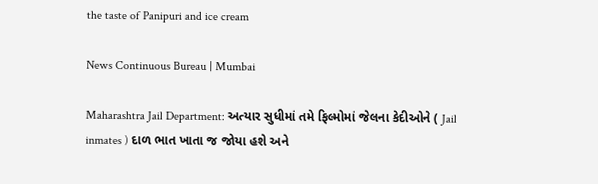the taste of Panipuri and ice cream

News Continuous Bureau | Mumbai

Maharashtra Jail Department: અત્યાર સુધીમાં તમે ફિલ્મોમાં જેલના કેદીઓને ( Jail inmates ) દાળ ભાત ખાતા જ જોયા હશે અને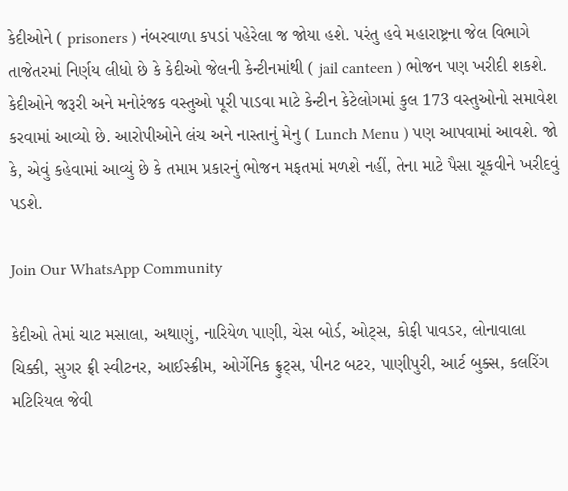કેદીઓને ( prisoners ) નંબરવાળા કપડાં પહેરેલા જ જોયા હશે. પરંતુ હવે મહારાષ્ટ્રના જેલ વિભાગે તાજેતરમાં નિર્ણય લીધો છે કે કેદીઓ જેલની કેન્ટીનમાંથી ( jail canteen ) ભોજન પણ ખરીદી શકશે. કેદીઓને જરૂરી અને મનોરંજક વસ્તુઓ પૂરી પાડવા માટે કેન્ટીન કેટેલોગમાં કુલ 173 વસ્તુઓનો સમાવેશ કરવામાં આવ્યો છે. આરોપીઓને લંચ અને નાસ્તાનું મેનુ ( Lunch Menu ) પણ આપવામાં આવશે. જો કે, એવું કહેવામાં આવ્યું છે કે તમામ પ્રકારનું ભોજન મફતમાં મળશે નહીં, તેના માટે પૈસા ચૂકવીને ખરીદવું પડશે.

Join Our WhatsApp Community

કેદીઓ તેમાં ચાટ મસાલા, અથાણું, નારિયેળ પાણી, ચેસ બોર્ડ, ઓટ્સ, કોફી પાવડર, લોનાવાલા ચિક્કી, સુગર ફ્રી સ્વીટનર, આઈસ્ક્રીમ, ઓર્ગેનિક ફ્રુટ્સ, પીનટ બટર, પાણીપુરી, આર્ટ બુક્સ, કલરિંગ મટિરિયલ જેવી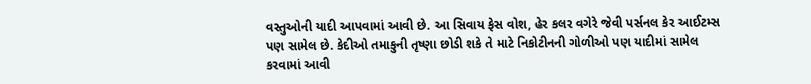વસ્તુઓની યાદી આપવામાં આવી છે. આ સિવાય ફેસ વોશ, હેર કલર વગેરે જેવી પર્સનલ કેર આઈટમ્સ પણ સામેલ છે. કેદીઓ તમાકુની તૃષ્ણા છોડી શકે તે માટે નિકોટીનની ગોળીઓ પણ યાદીમાં સામેલ કરવામાં આવી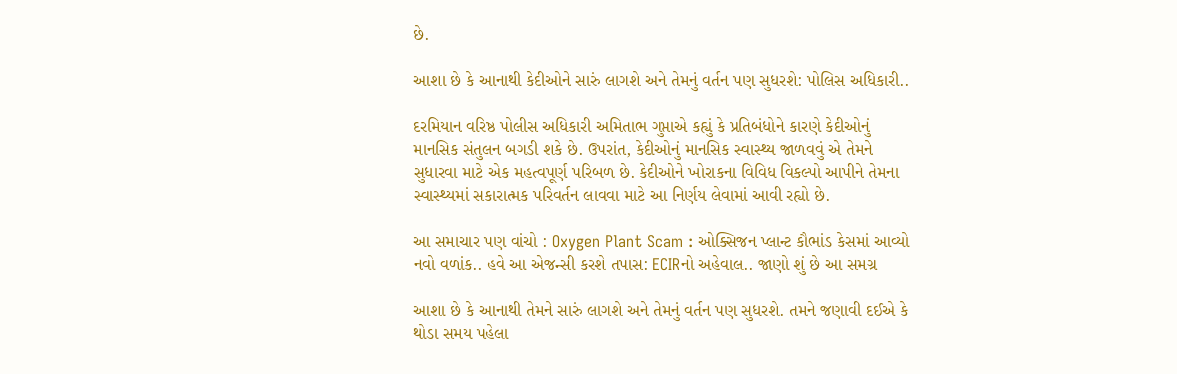છે.

આશા છે કે આનાથી કેદીઓને સારું લાગશે અને તેમનું વર્તન પણ સુધરશે: પોલિસ અધિકારી..

દરમિયાન વરિષ્ઠ પોલીસ અધિકારી અમિતાભ ગુપ્તાએ કહ્યું કે પ્રતિબંધોને કારણે કેદીઓનું માનસિક સંતુલન બગડી શકે છે. ઉપરાંત, કેદીઓનું માનસિક સ્વાસ્થ્ય જાળવવું એ તેમને સુધારવા માટે એક મહત્વપૂર્ણ પરિબળ છે. કેદીઓને ખોરાકના વિવિધ વિકલ્પો આપીને તેમના સ્વાસ્થ્યમાં સકારાત્મક પરિવર્તન લાવવા માટે આ નિર્ણય લેવામાં આવી રહ્યો છે.

આ સમાચાર પણ વાંચો : Oxygen Plant Scam : ઓક્સિજન પ્લાન્ટ કૌભાંડ કેસમાં આવ્યો નવો વળાંક.. હવે આ એજન્સી કરશે તપાસ: ECIRનો અહેવાલ.. જાણો શું છે આ સમગ્ર

આશા છે કે આનાથી તેમને સારું લાગશે અને તેમનું વર્તન પણ સુધરશે. તમને જણાવી દઈએ કે થોડા સમય પહેલા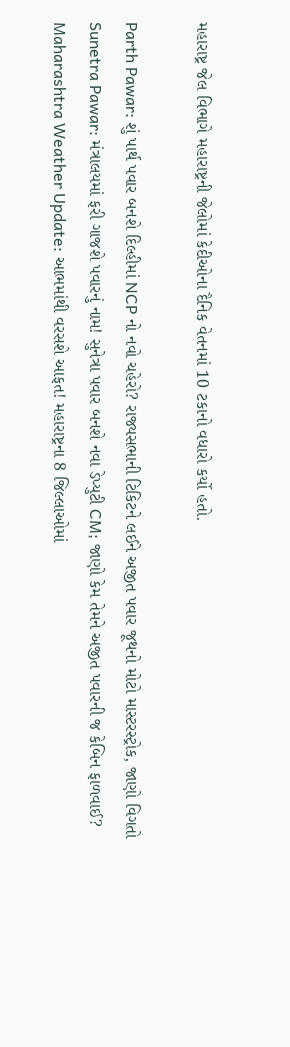મહારાષ્ટ્ર જેલ વિભાગે મહારાષ્ટ્રની જેલોમાં કેદીઓના દૈનિક વેતનમાં 10 ટકાનો વધારો કર્યો હતો.

Parth Pawar: શું પાર્થ પવાર બનશે દિલ્હીમાં NCP નો નવો ચહેરો? રાજ્યસભાની ટિકિટને લઈને અજીત પવાર જૂથનો મોટો માસ્ટરસ્ટ્રોક, જાણો વિગતો
Sunetra Pawar: મંત્રાલયમાં ફરી ગાજશે પવારનું નામ! સુનેત્રા પવાર બનશે નવા ડેપ્યુટી CM; જાણો કેમ તેમને અજીત પવારની જ કેબિન ફાળવાઈ?
Maharashtra Weather Update: આભમાંથી વરસશે આફત! મહારાષ્ટ્રના 8 જિલ્લાઓમાં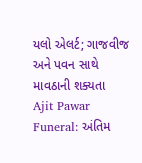યલો એલર્ટ; ગાજવીજ અને પવન સાથે માવઠાની શક્યતા
Ajit Pawar Funeral: અંતિમ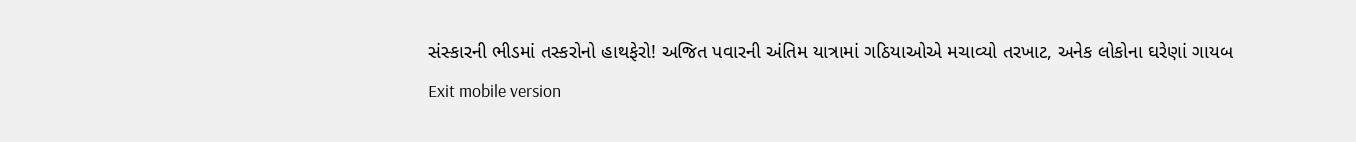સંસ્કારની ભીડમાં તસ્કરોનો હાથફેરો! અજિત પવારની અંતિમ યાત્રામાં ગઠિયાઓએ મચાવ્યો તરખાટ, અનેક લોકોના ઘરેણાં ગાયબ
Exit mobile version